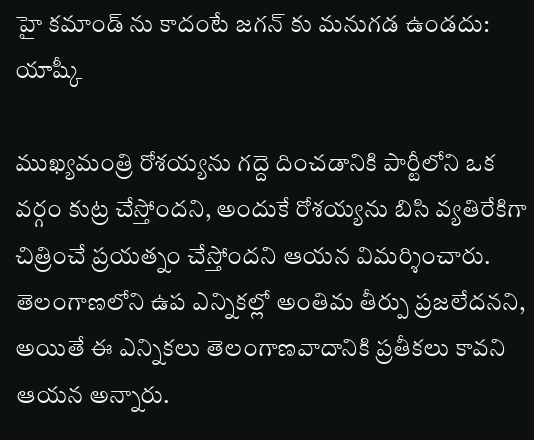హై కమాండ్ ను కాదంటే జగన్ కు మనుగడ ఉండదు: యాష్కీ

ముఖ్యమంత్రి రోశయ్యను గద్దె దించడానికి పార్టీలోని ఒక వర్గం కుట్ర చేస్తోందని, అందుకే రోశయ్యను బిసి వ్యతిరేకిగా చిత్రించే ప్రయత్నం చేస్తోందని ఆయన విమర్శించారు. తెలంగాణలోని ఉప ఎన్నికల్లో అంతిమ తీర్పు ప్రజలేదనని, అయితే ఈ ఎన్నికలు తెలంగాణవాదానికి ప్రతీకలు కావని ఆయన అన్నారు.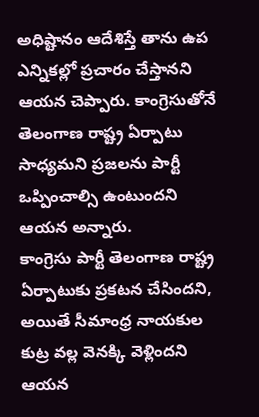అధిష్టానం ఆదేశిస్తే తాను ఉప ఎన్నికల్లో ప్రచారం చేస్తానని ఆయన చెప్పారు. కాంగ్రెసుతోనే తెలంగాణ రాష్ట్ర ఏర్పాటు సాధ్యమని ప్రజలను పార్టీ ఒప్పించాల్సి ఉంటుందని ఆయన అన్నారు.
కాంగ్రెసు పార్టీ తెలంగాణ రాష్ట్ర ఏర్పాటుకు ప్రకటన చేసిందని, అయితే సీమాంధ్ర నాయకుల కుట్ర వల్ల వెనక్కి వెళ్లిందని ఆయన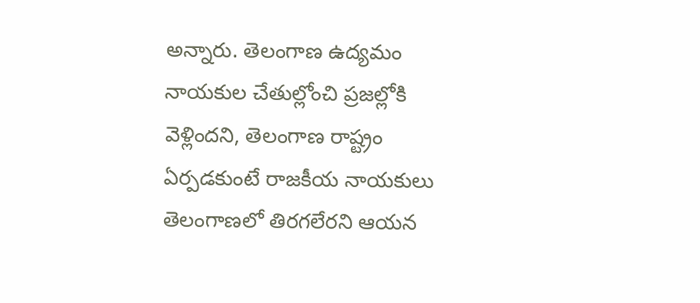అన్నారు. తెలంగాణ ఉద్యమం నాయకుల చేతుల్లోంచి ప్రజల్లోకి వెళ్లిందని, తెలంగాణ రాష్ట్రం ఏర్పడకుంటే రాజకీయ నాయకులు తెలంగాణలో తిరగలేరని ఆయన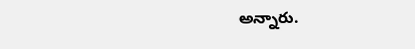అన్నారు.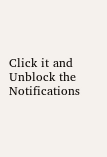Click it and Unblock the Notifications